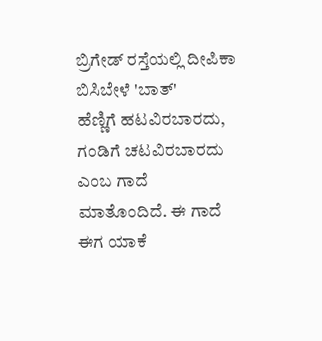ಬ್ರಿಗೇಡ್ ರಸ್ತೆಯಲ್ಲಿ ದೀಪಿಕಾ ಬಿಸಿಬೇಳೆ 'ಬಾತ್'
ಹೆಣ್ಣಿಗೆ ಹಟವಿರಬಾರದು, ಗಂಡಿಗೆ ಚಟವಿರಬಾರದು ಎಂಬ ಗಾದೆ ಮಾತೊಂದಿದೆ. ಈ ಗಾದೆ ಈಗ ಯಾಕೆ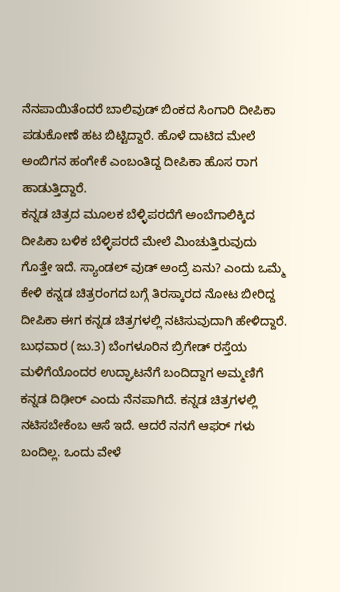ನೆನಪಾಯಿತೆಂದರೆ ಬಾಲಿವುಡ್ ಬಿಂಕದ ಸಿಂಗಾರಿ ದೀಪಿಕಾ ಪಡುಕೋಣೆ ಹಟ ಬಿಟ್ಟಿದ್ದಾರೆ. ಹೊಳೆ ದಾಟಿದ ಮೇಲೆ ಅಂಬಿಗನ ಹಂಗೇಕೆ ಎಂಬಂತಿದ್ದ ದೀಪಿಕಾ ಹೊಸ ರಾಗ ಹಾಡುತ್ತಿದ್ದಾರೆ.
ಕನ್ನಡ ಚಿತ್ರದ ಮೂಲಕ ಬೆಳ್ಳಿಪರದೆಗೆ ಅಂಬೆಗಾಲಿಕ್ಕಿದ ದೀಪಿಕಾ ಬಳಿಕ ಬೆಳ್ಳಿಪರದೆ ಮೇಲೆ ಮಿಂಚುತ್ತಿರುವುದು ಗೊತ್ತೇ ಇದೆ. ಸ್ಯಾಂಡಲ್ ವುಡ್ ಅಂದ್ರೆ ಏನು? ಎಂದು ಒಮ್ಮೆ ಕೇಳಿ ಕನ್ನಡ ಚಿತ್ರರಂಗದ ಬಗ್ಗೆ ತಿರಸ್ಕಾರದ ನೋಟ ಬೀರಿದ್ದ ದೀಪಿಕಾ ಈಗ ಕನ್ನಡ ಚಿತ್ರಗಳಲ್ಲಿ ನಟಿಸುವುದಾಗಿ ಹೇಳಿದ್ದಾರೆ.
ಬುಧವಾರ (ಜು.3) ಬೆಂಗಳೂರಿನ ಬ್ರಿಗೇಡ್ ರಸ್ತೆಯ ಮಳಿಗೆಯೊಂದರ ಉದ್ಘಾಟನೆಗೆ ಬಂದಿದ್ದಾಗ ಅಮ್ಮಣಿಗೆ ಕನ್ನಡ ದಿಢೀರ್ ಎಂದು ನೆನಪಾಗಿದೆ. ಕನ್ನಡ ಚಿತ್ರಗಳಲ್ಲಿ ನಟಿಸಬೇಕೆಂಬ ಆಸೆ ಇದೆ. ಆದರೆ ನನಗೆ ಆಫರ್ ಗಳು ಬಂದಿಲ್ಲ. ಒಂದು ವೇಳೆ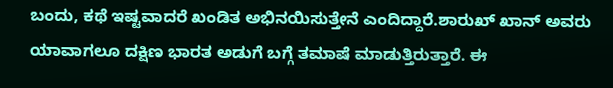ಬಂದು, ಕಥೆ ಇಷ್ಟವಾದರೆ ಖಂಡಿತ ಅಭಿನಯಿಸುತ್ತೇನೆ ಎಂದಿದ್ದಾರೆ.ಶಾರುಖ್ ಖಾನ್ ಅವರು ಯಾವಾಗಲೂ ದಕ್ಷಿಣ ಭಾರತ ಅಡುಗೆ ಬಗ್ಗೆ ತಮಾಷೆ ಮಾಡುತ್ತಿರುತ್ತಾರೆ. ಈ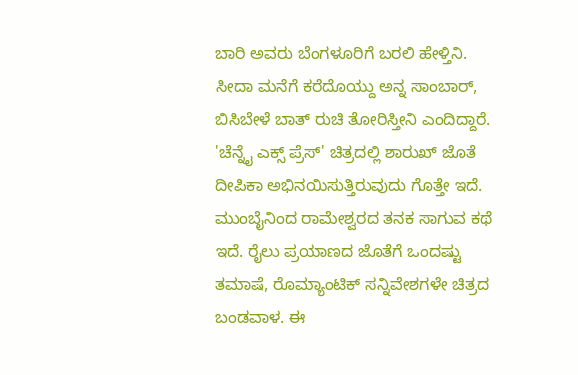ಬಾರಿ ಅವರು ಬೆಂಗಳೂರಿಗೆ ಬರಲಿ ಹೇಳ್ತಿನಿ. ಸೀದಾ ಮನೆಗೆ ಕರೆದೊಯ್ದು ಅನ್ನ ಸಾಂಬಾರ್, ಬಿಸಿಬೇಳೆ ಬಾತ್ ರುಚಿ ತೋರಿಸ್ತೀನಿ ಎಂದಿದ್ದಾರೆ.
'ಚೆನ್ನೈ ಎಕ್ಸ್ ಪ್ರೆಸ್' ಚಿತ್ರದಲ್ಲಿ ಶಾರುಖ್ ಜೊತೆ ದೀಪಿಕಾ ಅಭಿನಯಿಸುತ್ತಿರುವುದು ಗೊತ್ತೇ ಇದೆ. ಮುಂಬೈನಿಂದ ರಾಮೇಶ್ವರದ ತನಕ ಸಾಗುವ ಕಥೆ ಇದೆ. ರೈಲು ಪ್ರಯಾಣದ ಜೊತೆಗೆ ಒಂದಷ್ಟು ತಮಾಷೆ, ರೊಮ್ಯಾಂಟಿಕ್ ಸನ್ನಿವೇಶಗಳೇ ಚಿತ್ರದ ಬಂಡವಾಳ. ಈ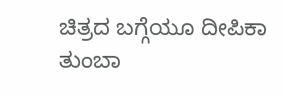ಚಿತ್ರದ ಬಗ್ಗೆಯೂ ದೀಪಿಕಾ ತುಂಬಾ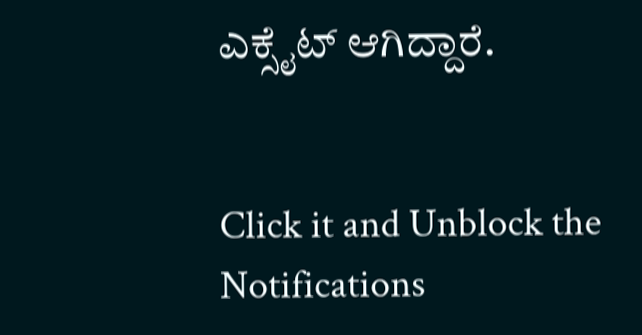ಎಕ್ಸೈಟ್ ಆಗಿದ್ದಾರೆ.


Click it and Unblock the Notifications